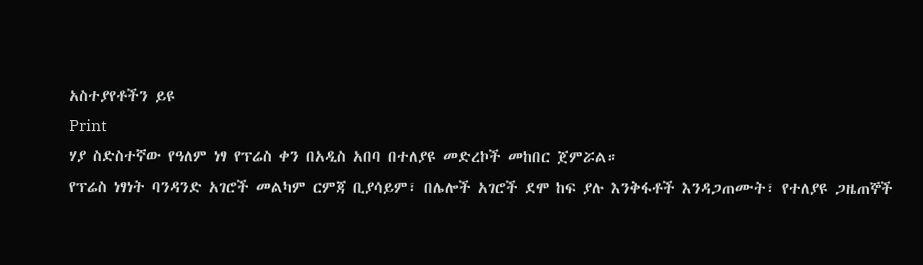አስተያየቶችን ይዩ
Print
ሃያ ስድስተኛው የዓለም ነፃ የፕሬስ ቀን በአዲስ አበባ በተለያዩ መድረኮች መከበር ጀምሯል።
የፕሬስ ነፃነት ባንዳንድ አገሮች መልካም ርምጃ ቢያሳይም፣ በሌሎች አገሮች ደሞ ከፍ ያሉ እንቅፋቶች እንዳጋጠሙት፣ የተለያዩ ጋዜጠኞች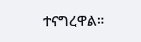ተናግረዋል።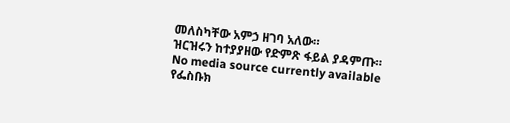መለስካቸው አምኃ ዘገባ አለው።
ዝርዝሩን ከተያያዘው የድምጽ ፋይል ያዳምጡ።
No media source currently available
የፌስቡክ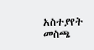አስተያየት መስጫ